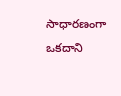సాధారణంగా ఒకదాని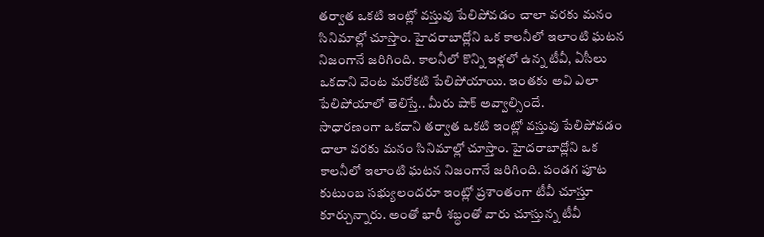తర్వాత ఒకటి ఇంట్లో వస్తువు పేలిపోవడం చాలా వరకు మనం సినిమాల్లో చూస్తాం. హైదరాబాద్లోని ఒక కాలనీలో ఇలాంటి ఘటన నిజంగానే జరిగింది. కాలనీలో కొన్ని ఇళ్లలో ఉన్న టీవీ, ఏసీలు ఒకదాని వెంట మరోకటి పేలిపోయాయి. ఇంతకు అవి ఎలా పేలిపోయాలో తెలిస్తే.. మీరు షాక్ అవ్వాల్సిందే.
సాధారణంగా ఒకదాని తర్వాత ఒకటి ఇంట్లో వస్తువు పేలిపోవడం చాలా వరకు మనం సినిమాల్లో చూస్తాం. హైదరాబాద్లోని ఒక కాలనీలో ఇలాంటి ఘటన నిజంగానే జరిగింది. పండగ పూట కుటుంబ సభ్యులందరూ ఇంట్లో ప్రశాంతంగా టీవీ చూస్తూ కూర్చున్నారు. అంతో భారీ శబ్ధంతో వారు చూస్తున్న టీవీ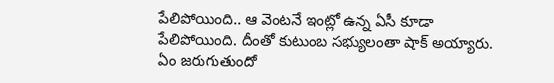పేలిపోయింది.. ఆ వెంటనే ఇంట్లో ఉన్న ఏసీ కూడా పేలిపోయింది. దీంతో కుటుంబ సభ్యులంతా షాక్ అయ్యారు. ఏం జరుగుతుందో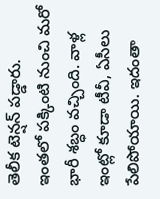తెలీక టెన్షన్ పడ్డారు.
ఇంతలో పక్కింటి నుంచి మరో భారీ శబ్ధం వచ్చింది. వాళ్ల ఇంట్లో కూడా టీవీ, ఏసీలు పేలిపోయాయి. ఇదంతా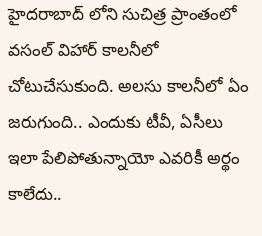హైదరాబాద్ లోని సుచిత్ర ప్రాంతంలో వసంల్ విహార్ కాలనీలో చోటుచేసుకుంది. అలసు కాలనీలో ఏం జరుగుంది.. ఎందుకు టీవీ, ఏసీలు ఇలా పేలిపోతున్నాయో ఎవరికీ అర్థం కాలేదు..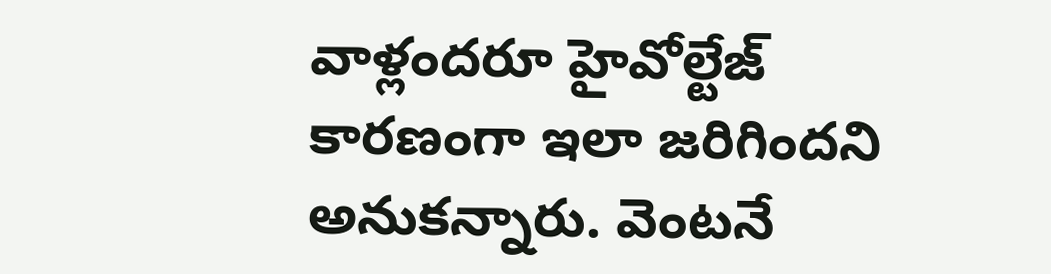వాళ్లందరూ హైవోల్టేజ్ కారణంగా ఇలా జరిగిందని అనుకన్నారు. వెంటనే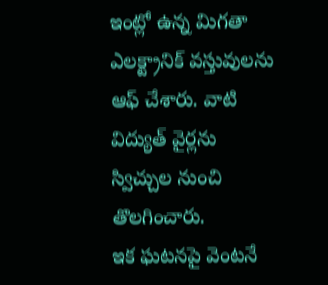ఇంట్లో ఉన్న మిగతా ఎలక్ట్రానిక్ వస్తువులను ఆఫ్ చేశారు. వాటి విద్యుత్ వైర్లను స్విచ్చుల నుంచి తొలగించారు.
ఇక ఘటనపై వెంటనే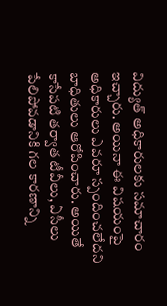విద్యుత్ అధికారులకు సమాచారం ఇచ్చారు. అయినా ఈ విషయంపై అధికారులు ఎవరూ స్పందించలేదని బాధితులు ఆరోపించారు. అయితే కాసేపటి తర్వాత టీవీలు, ఏసీలు పేలిపోవడానికి గల కారణాన్ని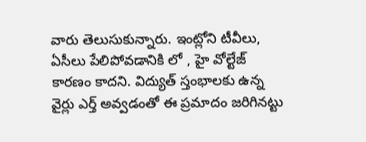వారు తెలుసుకున్నారు. ఇంట్లోని టీవీలు, ఏసీలు పేలిపోవడానికి లో , హై వోల్టేజ్ కారణం కాదని. విద్యుత్ స్తంభాలకు ఉన్న వైర్లు ఎర్త్ అవ్వడంతో ఈ ప్రమాదం జరిగినట్టు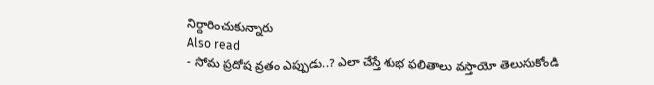నిర్దారించుకున్నారు
Also read
- సోమ ప్రదోష వ్రతం ఎప్పుడు..? ఎలా చేస్తే శుభ ఫలితాలు వస్తాయో తెలుసుకోండి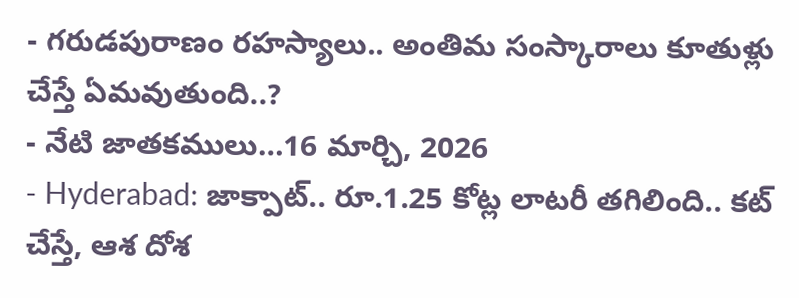- గరుడపురాణం రహస్యాలు.. అంతిమ సంస్కారాలు కూతుళ్లు చేస్తే ఏమవుతుంది..?
- నేటి జాతకములు…16 మార్చి, 2026
- Hyderabad: జాక్పాట్.. రూ.1.25 కోట్ల లాటరీ తగిలింది.. కట్ చేస్తే, ఆశ దోశ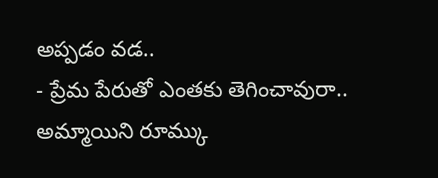అప్పడం వడ..
- ప్రేమ పేరుతో ఎంతకు తెగించావురా.. అమ్మాయిని రూమ్కు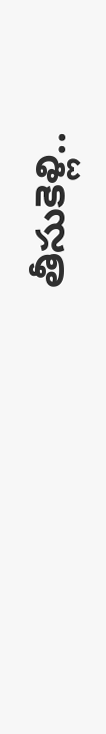తీసుకెళ్లి..